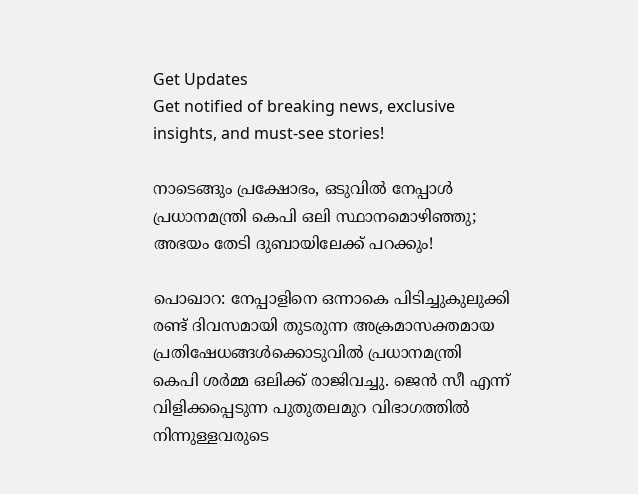Get Updates
Get notified of breaking news, exclusive insights, and must-see stories!

നാടെങ്ങും പ്രക്ഷോഭം, ഒടുവിൽ നേപ്പാൾ പ്രധാനമന്ത്രി കെപി ഒലി സ്ഥാനമൊഴിഞ്ഞു; അഭയം തേടി ദുബായിലേക്ക് പറക്കും!

പൊഖാറ: നേപ്പാളിനെ ഒന്നാകെ പിടിച്ചുകുലുക്കി രണ്ട് ദിവസമായി തുടരുന്ന അക്രമാസക്തമായ പ്രതിഷേധങ്ങൾക്കൊടുവിൽ പ്രധാനമന്ത്രി കെപി ശർമ്മ ഒലിക്ക് രാജിവച്ചു. ജെൻ സീ എന്ന് വിളിക്കപ്പെടുന്ന പുതുതലമുറ വിഭാഗത്തിൽ നിന്നുള്ളവരുടെ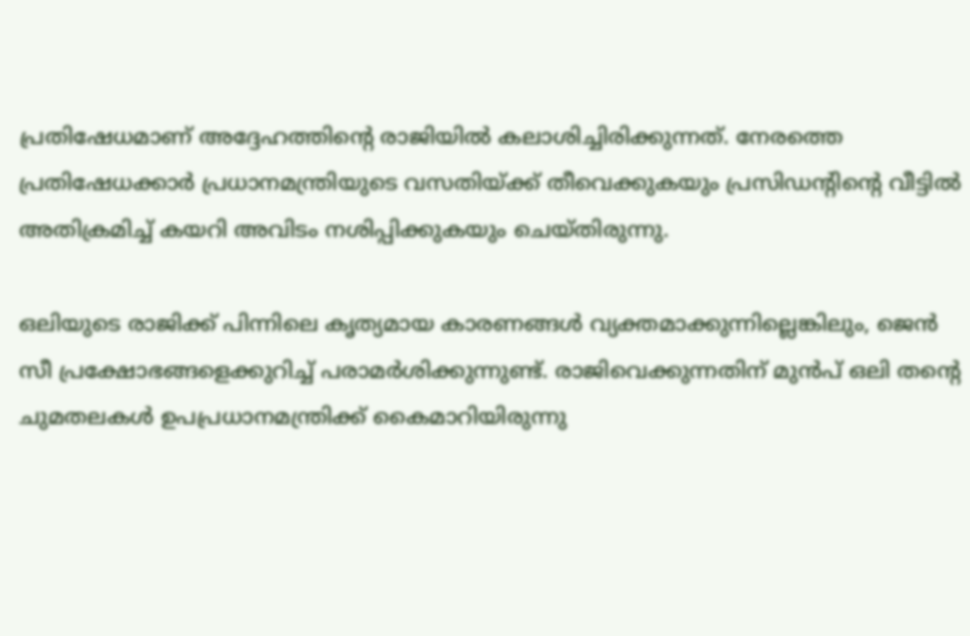പ്രതിഷേധമാണ് അദ്ദേഹത്തിന്റെ രാജിയിൽ കലാശിച്ചിരിക്കുന്നത്. നേരത്തെ പ്രതിഷേധക്കാർ പ്രധാനമന്ത്രിയുടെ വസതിയ്ക്ക് തീവെക്കുകയും പ്രസിഡന്റിന്റെ വീട്ടിൽ അതിക്രമിച്ച് കയറി അവിടം നശിപ്പിക്കുകയും ചെയ്‌തിരുന്നു.

ഒലിയുടെ രാജിക്ക് പിന്നിലെ കൃത്യമായ കാരണങ്ങൾ വ്യക്തമാക്കുന്നില്ലെങ്കിലും, ജെൻ സീ പ്രക്ഷോഭങ്ങളെക്കുറിച്ച് പരാമർശിക്കുന്നുണ്ട്. രാജിവെക്കുന്നതിന് മുൻപ് ഒലി തന്റെ ചുമതലകൾ ഉപപ്രധാനമന്ത്രിക്ക് കൈമാറിയിരുന്നു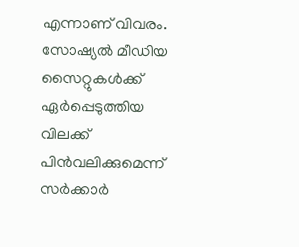എന്നാണ് വിവരം. സോഷ്യൽ മീഡിയ സൈറ്റുകൾക്ക് ഏർപ്പെടുത്തിയ വിലക്ക് പിൻവലിക്കുമെന്ന് സർക്കാർ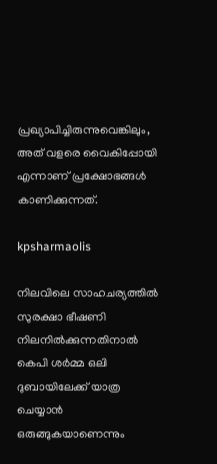പ്രഖ്യാപിച്ചിരുന്നുവെങ്കിലും, അത് വളരെ വൈകിപ്പോയി എന്നാണ് പ്രക്ഷോഭങ്ങൾ കാണിക്കുന്നത്.

kpsharmaolis

നിലവിലെ സാഹചര്യത്തിൽ സുരക്ഷാ ഭീഷണി നിലനിൽക്കുന്നതിനാൽ കെപി ശർമ്മ ഒലി ദുബായിലേക്ക് യാത്ര ചെയ്യാൻ ഒരുങ്ങുകയാണെന്നും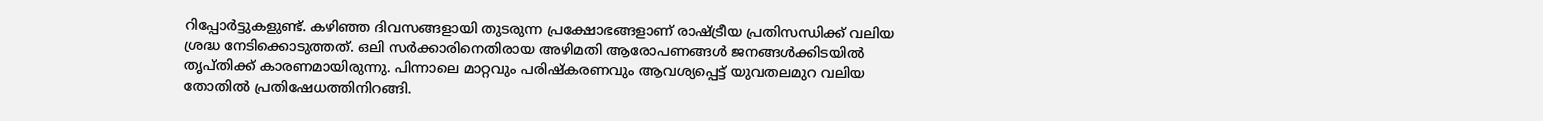റിപ്പോർട്ടുകളുണ്ട്. കഴിഞ്ഞ ദിവസങ്ങളായി തുടരുന്ന പ്രക്ഷോഭങ്ങളാണ് രാഷ്ട്രീയ പ്രതിസന്ധിക്ക് വലിയ ശ്രദ്ധ നേടിക്കൊടുത്തത്. ഒലി സർക്കാരിനെതിരായ അഴിമതി ആരോപണങ്ങൾ ജനങ്ങൾക്കിടയിൽ തൃപ്‌തിക്ക് കാരണമായിരുന്നു. പിന്നാലെ മാറ്റവും പരിഷ്‌കരണവും ആവശ്യപ്പെട്ട് യുവതലമുറ വലിയ തോതിൽ പ്രതിഷേധത്തിനിറങ്ങി.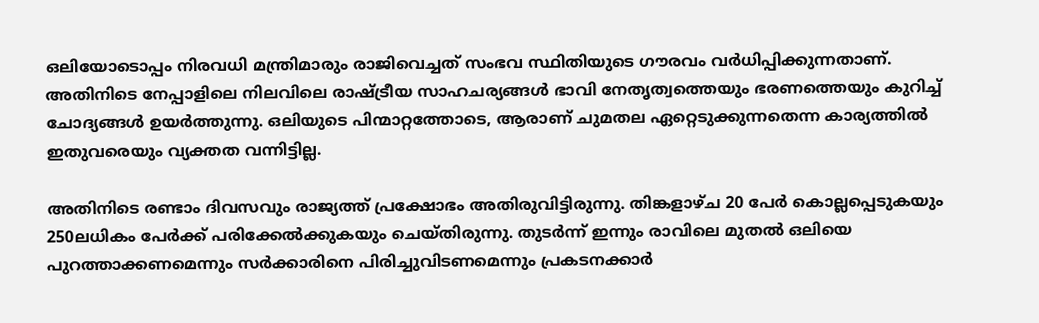ഒലിയോടൊപ്പം നിരവധി മന്ത്രിമാരും രാജിവെച്ചത് സംഭവ സ്ഥിതിയുടെ ഗൗരവം വർധിപ്പിക്കുന്നതാണ്. അതിനിടെ നേപ്പാളിലെ നിലവിലെ രാഷ്ട്രീയ സാഹചര്യങ്ങൾ ഭാവി നേതൃത്വത്തെയും ഭരണത്തെയും കുറിച്ച് ചോദ്യങ്ങൾ ഉയർത്തുന്നു. ഒലിയുടെ പിന്മാറ്റത്തോടെ, ആരാണ് ചുമതല ഏറ്റെടുക്കുന്നതെന്ന കാര്യത്തിൽ ഇതുവരെയും വ്യക്തത വന്നിട്ടില്ല.

അതിനിടെ രണ്ടാം ദിവസവും രാജ്യത്ത് പ്രക്ഷോഭം അതിരുവിട്ടിരുന്നു. തിങ്കളാഴ്‌ച 20 പേർ കൊല്ലപ്പെടുകയും 250ലധികം പേർക്ക് പരിക്കേൽക്കുകയും ചെയ്‌തിരുന്നു. തുടർന്ന് ഇന്നും രാവിലെ മുതൽ ഒലിയെ പുറത്താക്കണമെന്നും സർക്കാരിനെ പിരിച്ചുവിടണമെന്നും പ്രകടനക്കാർ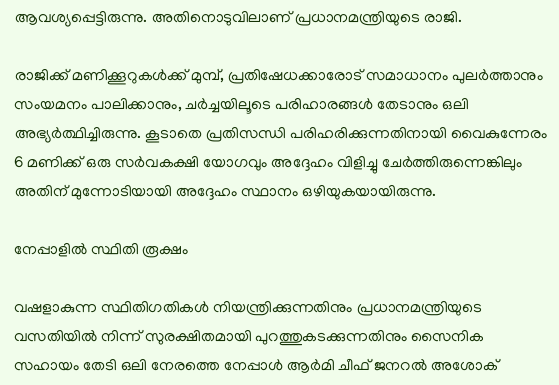ആവശ്യപ്പെട്ടിരുന്നു. അതിനൊടുവിലാണ് പ്രധാനമന്ത്രിയുടെ രാജി.

രാജിക്ക് മണിക്കൂറുകൾക്ക് മുമ്പ്, പ്രതിഷേധക്കാരോട് സമാധാനം പുലർത്താനും സംയമനം പാലിക്കാനും, ചർച്ചയിലൂടെ പരിഹാരങ്ങൾ തേടാനും ഒലി അഭ്യർത്ഥിച്ചിരുന്നു. കൂടാതെ പ്രതിസന്ധി പരിഹരിക്കുന്നതിനായി വൈകുന്നേരം 6 മണിക്ക് ഒരു സർവകക്ഷി യോഗവും അദ്ദേഹം വിളിച്ചു ചേർത്തിരുന്നെങ്കിലും അതിന് മുന്നോടിയായി അദ്ദേഹം സ്ഥാനം ഒഴിയുകയായിരുന്നു.

നേപ്പാളിൽ സ്ഥിതി രൂക്ഷം

വഷളാകുന്ന സ്ഥിതിഗതികൾ നിയന്ത്രിക്കുന്നതിനും പ്രധാനമന്ത്രിയുടെ വസതിയിൽ നിന്ന് സുരക്ഷിതമായി പുറത്തുകടക്കുന്നതിനും സൈനിക സഹായം തേടി ഒലി നേരത്തെ നേപ്പാൾ ആർമി ചീഫ് ജനറൽ അശോക്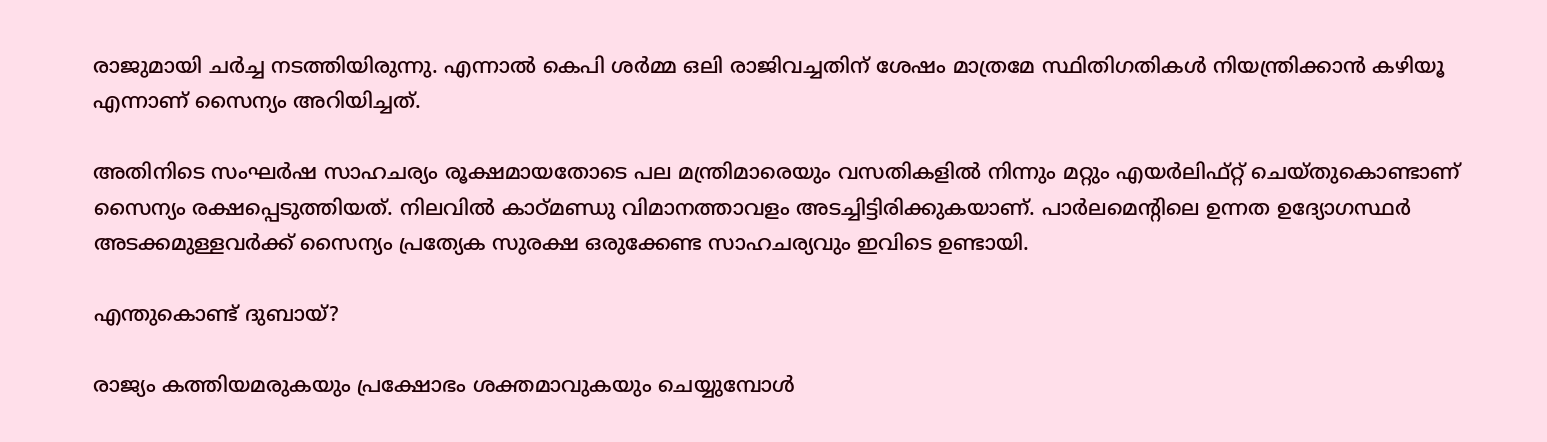രാജുമായി ചർച്ച നടത്തിയിരുന്നു. എന്നാൽ കെപി ശർമ്മ ഒലി രാജിവച്ചതിന് ശേഷം മാത്രമേ സ്ഥിതിഗതികൾ നിയന്ത്രിക്കാൻ കഴിയൂ എന്നാണ് സൈന്യം അറിയിച്ചത്.

അതിനിടെ സംഘർഷ സാഹചര്യം രൂക്ഷമായതോടെ പല മന്ത്രിമാരെയും വസതികളിൽ നിന്നും മറ്റും എയർലിഫ്റ്റ് ചെയ്‌തുകൊണ്ടാണ് സൈന്യം രക്ഷപ്പെടുത്തിയത്. നിലവിൽ കാഠ്‌മണ്ഡു വിമാനത്താവളം അടച്ചിട്ടിരിക്കുകയാണ്. പാർലമെന്റിലെ ഉന്നത ഉദ്യോഗസ്ഥർ അടക്കമുള്ളവർക്ക് സൈന്യം പ്രത്യേക സുരക്ഷ ഒരുക്കേണ്ട സാഹചര്യവും ഇവിടെ ഉണ്ടായി.

എന്തുകൊണ്ട് ദുബായ്?

രാജ്യം കത്തിയമരുകയും പ്രക്ഷോഭം ശക്തമാവുകയും ചെയ്യുമ്പോൾ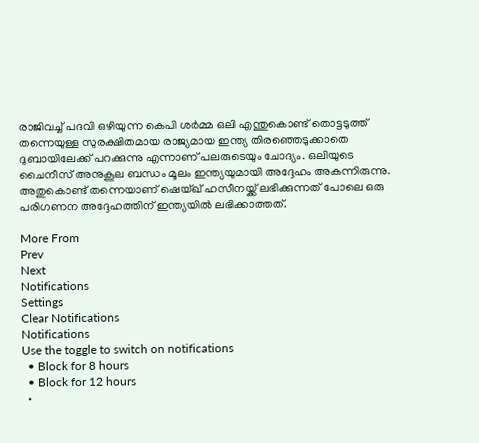രാജിവച്ച് പദവി ഒഴിയുന്ന കെപി ശർമ്മ ഒലി എന്തുകൊണ്ട് തൊട്ടടുത്ത് തന്നെയുള്ള സുരക്ഷിതമായ രാജ്യമായ ഇന്ത്യ തിരഞ്ഞെടുക്കാതെ ദുബായിലേക്ക് പറക്കുന്നു എന്നാണ് പലരുടെയും ചോദ്യം. ഒലിയുടെ ചൈനീസ് അനുകൂല ബന്ധം മൂലം ഇന്ത്യയുമായി അദ്ദേഹം അകന്നിരുന്നു. അതുകൊണ്ട് തന്നെയാണ് ഷെയ്ഖ് ഹസീനയ്ക്ക് ലഭിക്കുന്നത് പോലെ ഒരു പരിഗണന അദ്ദേഹത്തിന് ഇന്ത്യയിൽ ലഭിക്കാത്തത്.

More From
Prev
Next
Notifications
Settings
Clear Notifications
Notifications
Use the toggle to switch on notifications
  • Block for 8 hours
  • Block for 12 hours
  •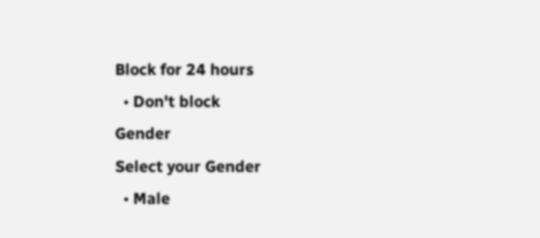Block for 24 hours
  • Don't block
Gender
Select your Gender
  • Male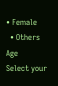• Female
  • Others
Age
Select your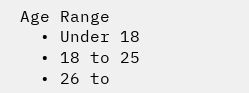Age Range
  • Under 18
  • 18 to 25
  • 26 to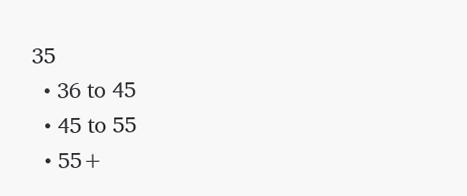35
  • 36 to 45
  • 45 to 55
  • 55+